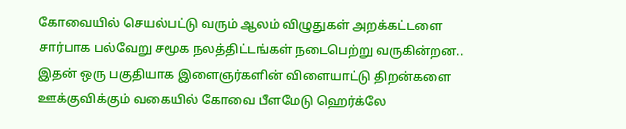கோவையில் செயல்பட்டு வரும் ஆலம் விழுதுகள் அறக்கட்டளை சார்பாக பல்வேறு சமூக நலத்திட்டங்கள் நடைபெற்று வருகின்றன..
இதன் ஒரு பகுதியாக இளைஞர்களின் விளையாட்டு திறன்களை ஊக்குவிக்கும் வகையில் கோவை பீளமேடு ஹெர்க்லே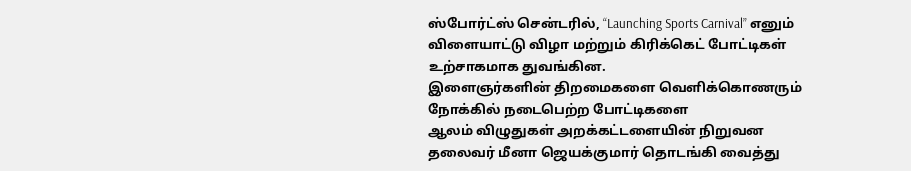ஸ்போர்ட்ஸ் சென்டரில், “Launching Sports Carnival” எனும் விளையாட்டு விழா மற்றும் கிரிக்கெட் போட்டிகள் உற்சாகமாக துவங்கின.
இளைஞர்களின் திறமைகளை வெளிக்கொணரும் நோக்கில் நடைபெற்ற போட்டிகளை
ஆலம் விழுதுகள் அறக்கட்டளையின் நிறுவன தலைவர் மீனா ஜெயக்குமார் தொடங்கி வைத்து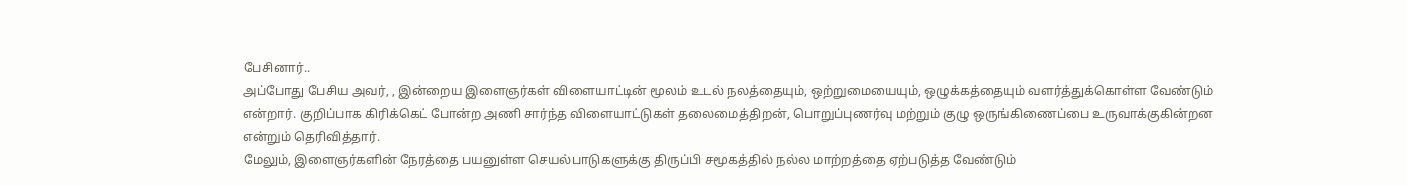பேசினார்..
அப்போது பேசிய அவர், , இன்றைய இளைஞர்கள் விளையாட்டின் மூலம் உடல் நலத்தையும், ஒற்றுமையையும், ஒழுக்கத்தையும் வளர்த்துக்கொள்ள வேண்டும் என்றார். குறிப்பாக கிரிக்கெட் போன்ற அணி சார்ந்த விளையாட்டுகள் தலைமைத்திறன், பொறுப்புணர்வு மற்றும் குழு ஒருங்கிணைப்பை உருவாக்குகின்றன என்றும் தெரிவித்தார்.
மேலும், இளைஞர்களின் நேரத்தை பயனுள்ள செயல்பாடுகளுக்கு திருப்பி சமூகத்தில் நல்ல மாற்றத்தை ஏற்படுத்த வேண்டும்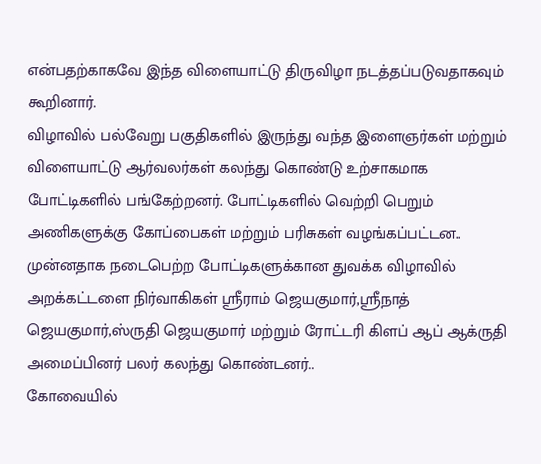என்பதற்காகவே இந்த விளையாட்டு திருவிழா நடத்தப்படுவதாகவும் கூறினார்.
விழாவில் பல்வேறு பகுதிகளில் இருந்து வந்த இளைஞர்கள் மற்றும் விளையாட்டு ஆர்வலர்கள் கலந்து கொண்டு உற்சாகமாக போட்டிகளில் பங்கேற்றனர். போட்டிகளில் வெற்றி பெறும் அணிகளுக்கு கோப்பைகள் மற்றும் பரிசுகள் வழங்கப்பட்டன..
முன்னதாக நடைபெற்ற போட்டிகளுக்கான துவக்க விழாவில் அறக்கட்டளை நிர்வாகிகள் ஸ்ரீராம் ஜெயகுமார்,ஸ்ரீநாத் ஜெயகுமார்,ஸ்ருதி ஜெயகுமார் மற்றும் ரோட்டரி கிளப் ஆப் ஆக்ருதி அமைப்பினர் பலர் கலந்து கொண்டனர்..
கோவையில்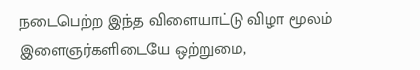நடைபெற்ற இந்த விளையாட்டு விழா மூலம் இளைஞர்களிடையே ஒற்றுமை,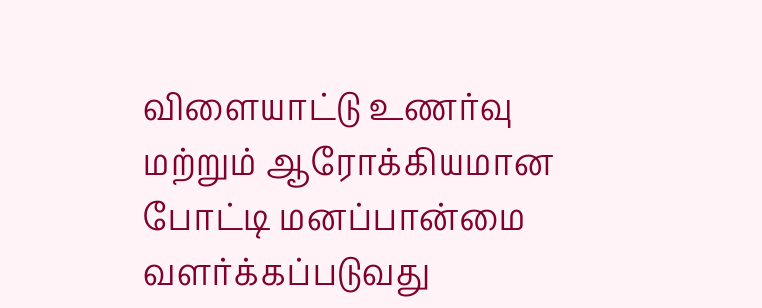விளையாட்டு உணர்வு மற்றும் ஆரோக்கியமான போட்டி மனப்பான்மை வளர்க்கப்படுவது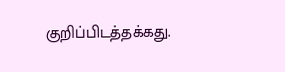குறிப்பிடத்தக்கது.